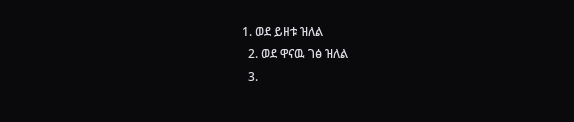1. ወደ ይዘቱ ዝለል
  2. ወደ ዋናዉ ገፅ ዝለል
  3.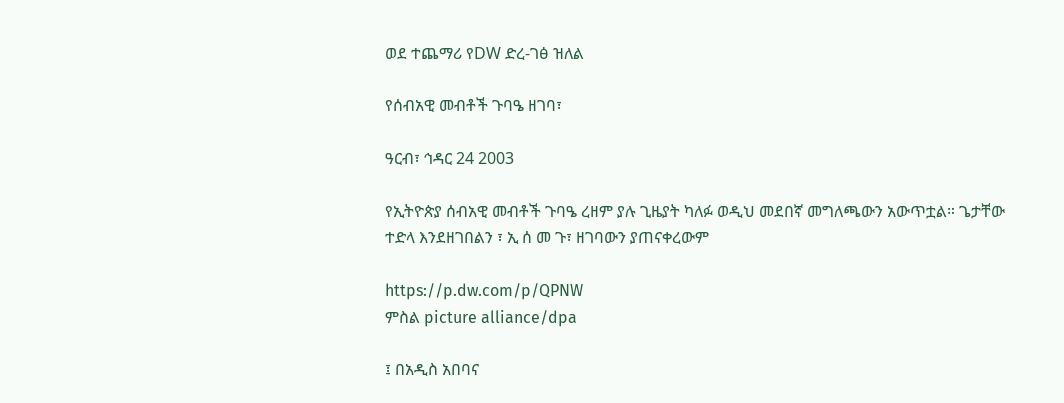ወደ ተጨማሪ የDW ድረ-ገፅ ዝለል

የሰብአዊ መብቶች ጉባዔ ዘገባ፣

ዓርብ፣ ኅዳር 24 2003

የኢትዮጵያ ሰብአዊ መብቶች ጉባዔ ረዘም ያሉ ጊዜያት ካለፉ ወዲህ መደበኛ መግለጫውን አውጥቷል። ጌታቸው ተድላ እንደዘገበልን ፣ ኢ ሰ መ ጉ፣ ዘገባውን ያጠናቀረውም

https://p.dw.com/p/QPNW
ምስል picture alliance/dpa

፤ በአዲስ አበባና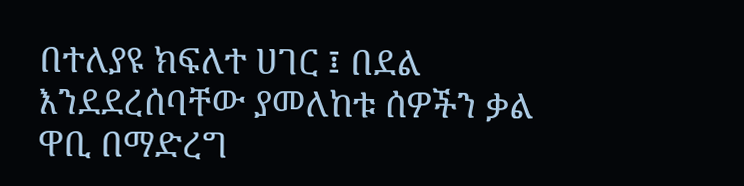በተለያዩ ክፍለተ ሀገር ፤ በደል እንደደረሰባቸው ያመለከቱ ሰዎችን ቃል ዋቢ በማድረግ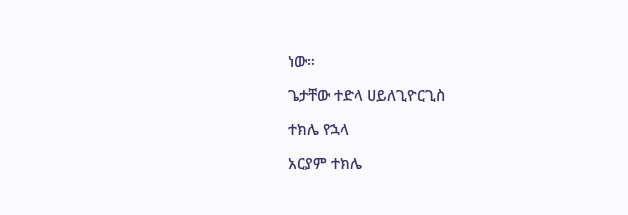ነው።

ጌታቸው ተድላ ሀይለጊዮርጊስ

ተክሌ የኋላ

አርያም ተክሌ